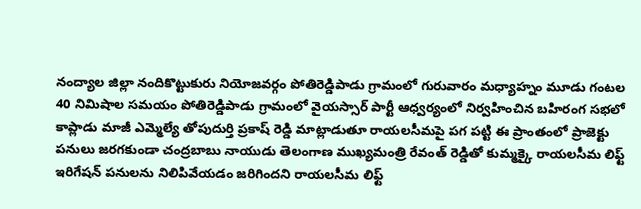నంద్యాల జిల్లా నందికొట్టుకురు నియోజవర్గం పోతిరెడ్డిపాడు గ్రామంలో గురువారం మధ్యాహ్నం మూడు గంటల 40 నిమిషాల సమయం పోతిరెడ్డిపాడు గ్రామంలో వైయస్సార్ పార్టీ ఆధ్వర్యంలో నిర్వహించిన బహిరంగ సభలో కాప్లాడు మాజీ ఎమ్మెల్యే తోపుదుర్తి ప్రకాష్ రెడ్డి మాట్లాడుతూ రాయలసీమపై పగ పట్టి ఈ ప్రాంతంలో ప్రాజెక్టు పనులు జరగకుండా చంద్రబాబు నాయుడు తెలంగాణ ముఖ్యమంత్రి రేవంత్ రెడ్డితో కుమ్మక్కై రాయలసీమ లిఫ్ట్ ఇరిగేషన్ పనులను నిలిపివేయడం జరిగిందని రాయలసీమ లిఫ్ట్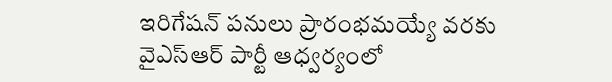ఇరిగేషన్ పనులు ప్రారంభమయ్యే వరకు వైఎస్ఆర్ పార్టీ ఆధ్వర్యంలో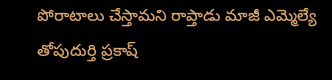పోరాటాలు చేస్తామని రాప్తాడు మాజీ ఎమ్మెల్యే తోపుదుర్తి ప్రకాష్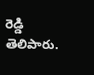రెడ్డి తెలిపారు.